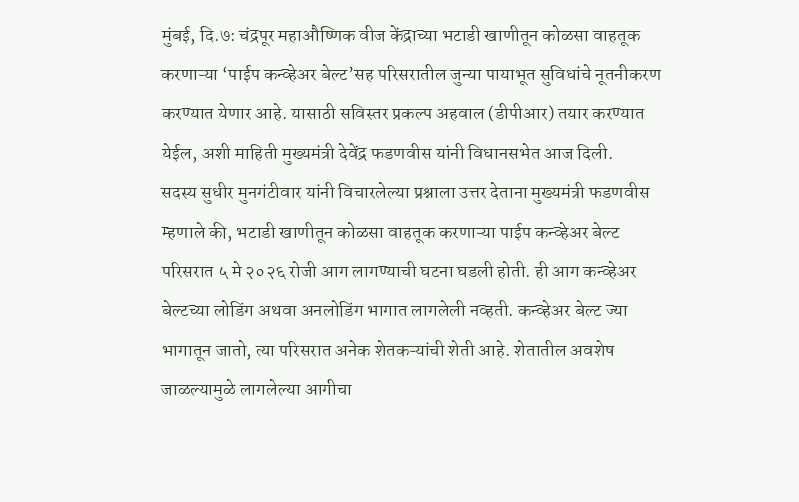मुंबई, दि.७: चंद्रपूर महाऔष्णिक वीज केंद्राच्या भटाडी खाणीतून कोळसा वाहतूक करणाऱ्या ‘पाईप कन्व्हेअर बेल्ट’सह परिसरातील जुन्या पायाभूत सुविधांचे नूतनीकरण करण्यात येणार आहे. यासाठी सविस्तर प्रकल्प अहवाल (डीपीआर) तयार करण्यात येईल, अशी माहिती मुख्यमंत्री देवेंद्र फडणवीस यांनी विधानसभेत आज दिली.
सदस्य सुधीर मुनगंटीवार यांनी विचारलेल्या प्रश्नाला उत्तर देताना मुख्यमंत्री फडणवीस म्हणाले की, भटाडी खाणीतून कोळसा वाहतूक करणाऱ्या पाईप कन्व्हेअर बेल्ट परिसरात ५ मे २०२६ रोजी आग लागण्याची घटना घडली होती. ही आग कन्व्हेअर बेल्टच्या लोडिंग अथवा अनलोडिंग भागात लागलेली नव्हती. कन्व्हेअर बेल्ट ज्या भागातून जातो, त्या परिसरात अनेक शेतकऱ्यांची शेती आहे. शेतातील अवशेष जाळल्यामुळे लागलेल्या आगीचा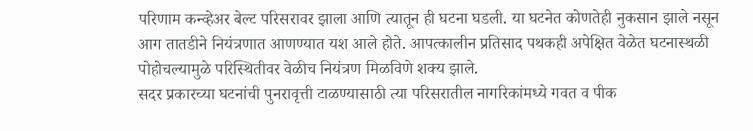परिणाम कन्व्हेअर बेल्ट परिसरावर झाला आणि त्यातून ही घटना घडली. या घटनेत कोणतेही नुकसान झाले नसून आग तातडीने नियंत्रणात आणण्यात यश आले होते. आपत्कालीन प्रतिसाद पथकही अपेक्षित वेळेत घटनास्थळी पोहोचल्यामुळे परिस्थितीवर वेळीच नियंत्रण मिळविणे शक्य झाले.
सदर प्रकारच्या घटनांची पुनरावृत्ती टाळण्यासाठी त्या परिसरातील नागरिकांमध्ये गवत व पीक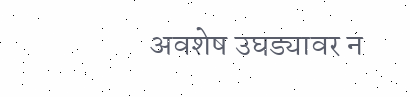अवशेष उघड्यावर न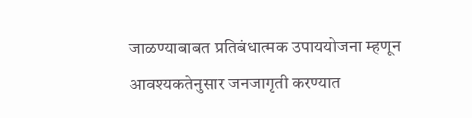जाळण्याबाबत प्रतिबंधात्मक उपाययोजना म्हणून आवश्यकतेनुसार जनजागृती करण्यात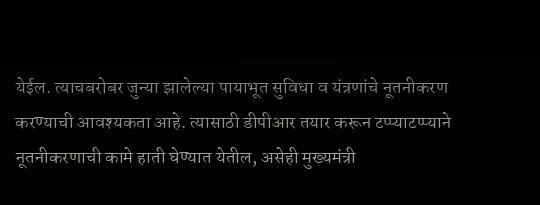येईल. त्याचबरोबर जुन्या झालेल्या पायाभूत सुविधा व यंत्रणांचे नूतनीकरण करण्याची आवश्यकता आहे. त्यासाठी डीपीआर तयार करून टप्प्याटप्प्याने नूतनीकरणाची कामे हाती घेण्यात येतील, असेही मुख्यमंत्री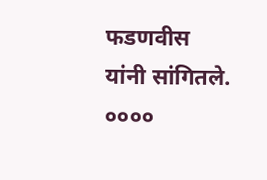फडणवीस यांनी सांगितले.
००००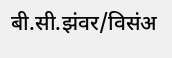बी.सी.झंवर/विसंअ